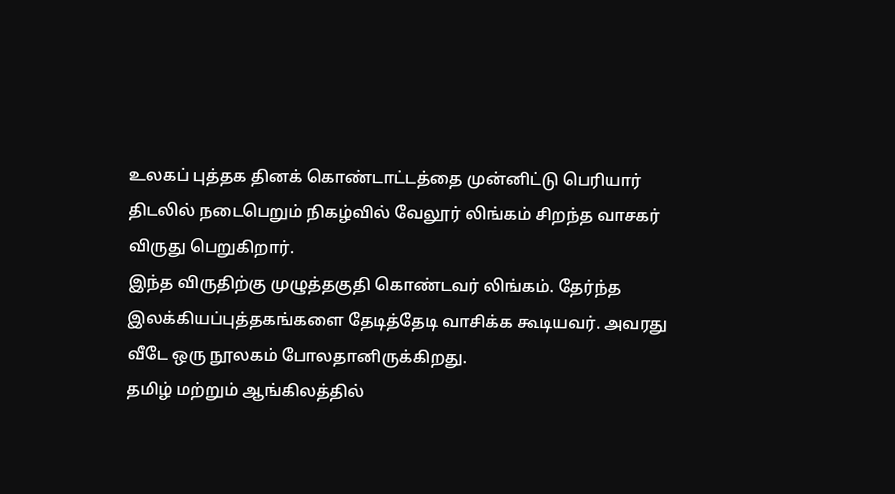உலகப் புத்தக தினக் கொண்டாட்டத்தை முன்னிட்டு பெரியார் திடலில் நடைபெறும் நிகழ்வில் வேலூர் லிங்கம் சிறந்த வாசகர் விருது பெறுகிறார்.
இந்த விருதிற்கு முழுத்தகுதி கொண்டவர் லிங்கம். தேர்ந்த இலக்கியப்புத்தகங்களை தேடித்தேடி வாசிக்க கூடியவர். அவரது வீடே ஒரு நூலகம் போலதானிருக்கிறது.
தமிழ் மற்றும் ஆங்கிலத்தில்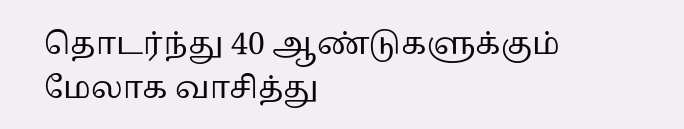தொடர்ந்து 40 ஆண்டுகளுக்கும் மேலாக வாசித்து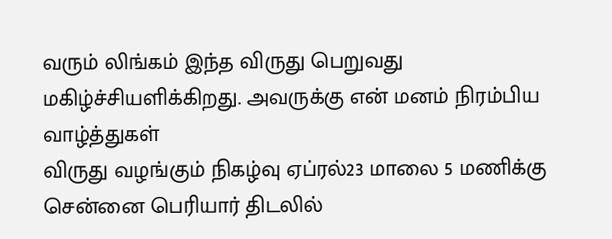வரும் லிங்கம் இந்த விருது பெறுவது மகிழ்ச்சியளிக்கிறது. அவருக்கு என் மனம் நிரம்பிய வாழ்த்துகள்
விருது வழங்கும் நிகழ்வு ஏப்ரல்23 மாலை 5 மணிக்கு சென்னை பெரியார் திடலில்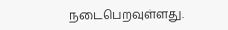நடைபெறவுள்ளது.